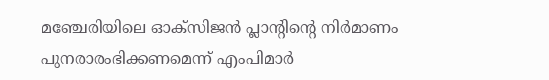മഞ്ചേരിയിലെ ഓക്‌സിജന്‍ പ്ലാന്റിന്റെ നിര്‍മാണം പുനരാരംഭിക്കണമെന്ന് എംപിമാര്‍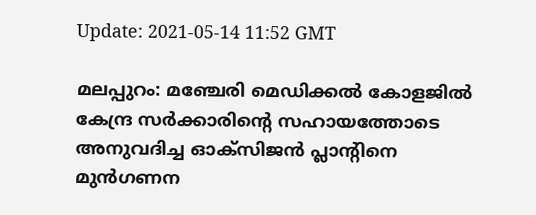Update: 2021-05-14 11:52 GMT

മലപ്പുറം: മഞ്ചേരി മെഡിക്കല്‍ കോളജില്‍ കേന്ദ്ര സര്‍ക്കാരിന്റെ സഹായത്തോടെ അനുവദിച്ച ഓക്‌സിജന്‍ പ്ലാന്റിനെ മുന്‍ഗണന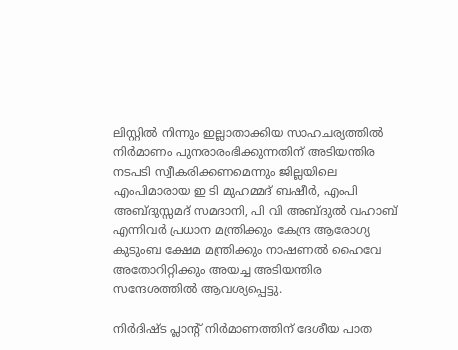ലിസ്റ്റില്‍ നിന്നും ഇല്ലാതാക്കിയ സാഹചര്യത്തില്‍ നിര്‍മാണം പുനരാരംഭിക്കുന്നതിന് അടിയന്തിര നടപടി സ്വീകരിക്കണമെന്നും ജില്ലയിലെ എംപിമാരായ ഇ ടി മുഹമ്മദ് ബഷീര്‍, എംപി അബ്ദുസ്സമദ് സമദാനി, പി വി അബ്ദുല്‍ വഹാബ് എന്നിവര്‍ പ്രധാന മന്ത്രിക്കും കേന്ദ്ര ആരോഗ്യ കുടുംബ ക്ഷേമ മന്ത്രിക്കും നാഷണല്‍ ഹൈവേ അതോറിറ്റിക്കും അയച്ച അടിയന്തിര സന്ദേശത്തില്‍ ആവശ്യപ്പെട്ടു.

നിര്‍ദിഷ്ട പ്ലാന്റ് നിര്‍മാണത്തിന് ദേശീയ പാത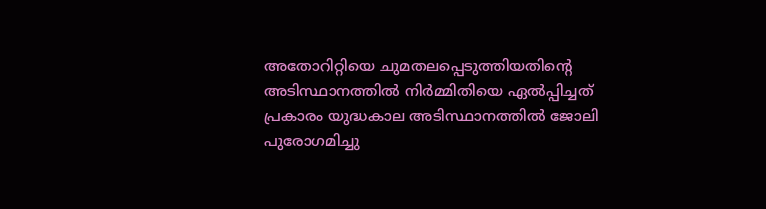അതോറിറ്റിയെ ചുമതലപ്പെടുത്തിയതിന്റെ അടിസ്ഥാനത്തില്‍ നിര്‍മ്മിതിയെ ഏല്‍പ്പിച്ചത് പ്രകാരം യുദ്ധകാല അടിസ്ഥാനത്തില്‍ ജോലി പുരോഗമിച്ചു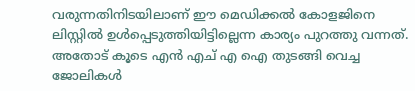വരുന്നതിനിടയിലാണ് ഈ മെഡിക്കല്‍ കോളജിനെ ലിസ്റ്റില്‍ ഉള്‍പ്പെടുത്തിയിട്ടില്ലെന്ന കാര്യം പുറത്തു വന്നത്. അതോട് കൂടെ എന്‍ എച് എ ഐ തുടങ്ങി വെച്ച ജോലികള്‍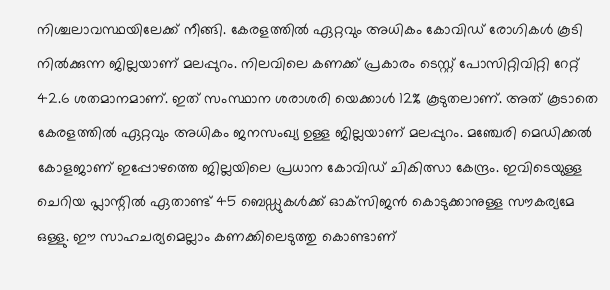നിശ്ചലാവസ്ഥയിലേക്ക് നീങ്ങി. കേരളത്തില്‍ ഏറ്റവും അധികം കോവിഡ് രോഗികള്‍ കൂടി നില്‍ക്കുന്ന ജില്ലയാണ് മലപ്പുറം. നിലവിലെ കണക്ക് പ്രകാരം ടെസ്റ്റ് പോസിറ്റിവിറ്റി റേറ്റ് 42.6 ശതമാനമാണ്. ഇത് സംസ്ഥാന ശരാശരി യെക്കാള്‍ 12% കൂടുതലാണ്. അത് കൂടാതെ കേരളത്തില്‍ ഏറ്റവും അധികം ജനസംഖ്യ ഉള്ള ജില്ലയാണ് മലപ്പുറം. മഞ്ചേരി മെഡിക്കല്‍ കോളജാണ് ഇപ്പോഴത്തെ ജില്ലയിലെ പ്രധാന കോവിഡ് ചികിത്സാ കേന്ദ്രം. ഇവിടെയുള്ള ചെറിയ പ്ലാന്റില്‍ ഏതാണ്ട് 45 ബെഡ്ഡുകള്‍ക്ക് ഓക്‌സിജന്‍ കൊടുക്കാനുള്ള സൗകര്യമേ ഒള്ളു. ഈ സാഹചര്യമെല്ലാം കണക്കിലെടുത്തു കൊണ്ടാണ്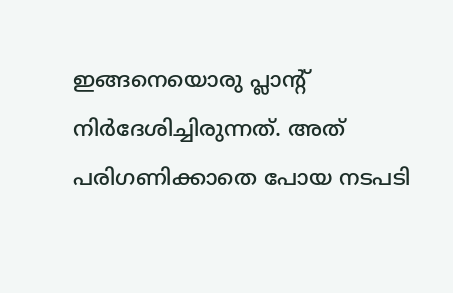ഇങ്ങനെയൊരു പ്ലാന്റ് നിര്‍ദേശിച്ചിരുന്നത്. അത് പരിഗണിക്കാതെ പോയ നടപടി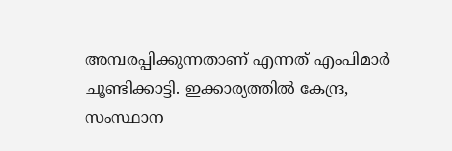അമ്പരപ്പിക്കുന്നതാണ് എന്നത് എംപിമാര്‍ ചൂണ്ടിക്കാട്ടി. ഇക്കാര്യത്തില്‍ കേന്ദ്ര, സംസ്ഥാന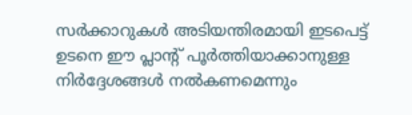സര്‍ക്കാറുകള്‍ അടിയന്തിരമായി ഇടപെട്ട് ഉടനെ ഈ പ്ലാന്റ് പൂര്‍ത്തിയാക്കാനുള്ള നിര്‍ദ്ദേശങ്ങള്‍ നല്‍കണമെന്നും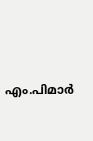എം.പിമാര്‍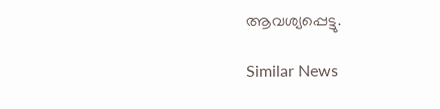ആവശ്യപ്പെട്ടു.

Similar News